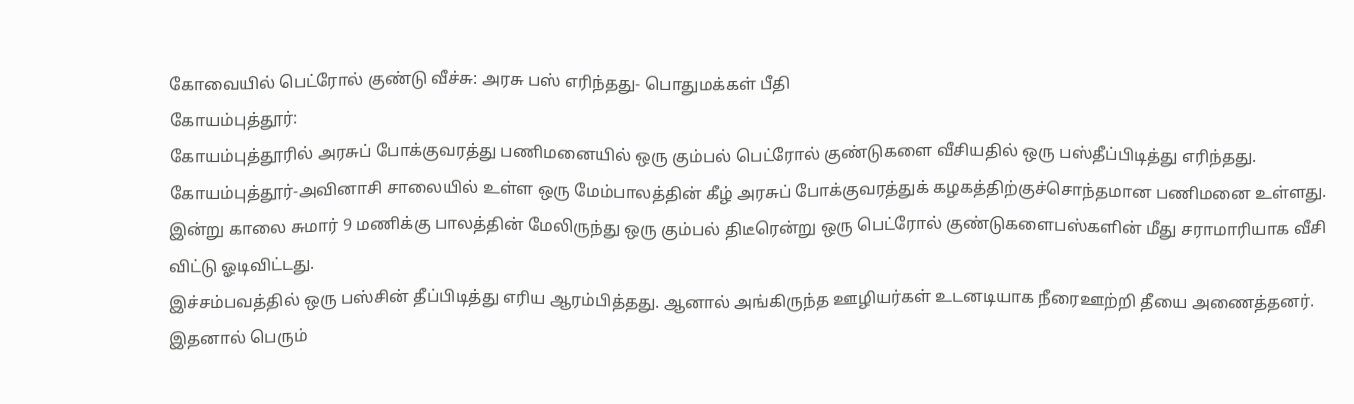கோவையில் பெட்ரோல் குண்டு வீச்சு: அரசு பஸ் எரிந்தது- பொதுமக்கள் பீதி
கோயம்புத்தூர்:
கோயம்புத்தூரில் அரசுப் போக்குவரத்து பணிமனையில் ஒரு கும்பல் பெட்ரோல் குண்டுகளை வீசியதில் ஒரு பஸ்தீப்பிடித்து எரிந்தது.
கோயம்புத்தூர்-அவினாசி சாலையில் உள்ள ஒரு மேம்பாலத்தின் கீழ் அரசுப் போக்குவரத்துக் கழகத்திற்குச்சொந்தமான பணிமனை உள்ளது.
இன்று காலை சுமார் 9 மணிக்கு பாலத்தின் மேலிருந்து ஒரு கும்பல் திடீரென்று ஒரு பெட்ரோல் குண்டுகளைபஸ்களின் மீது சராமாரியாக வீசி விட்டு ஓடிவிட்டது.
இச்சம்பவத்தில் ஒரு பஸ்சின் தீப்பிடித்து எரிய ஆரம்பித்தது. ஆனால் அங்கிருந்த ஊழியர்கள் உடனடியாக நீரைஊற்றி தீயை அணைத்தனர். இதனால் பெரும்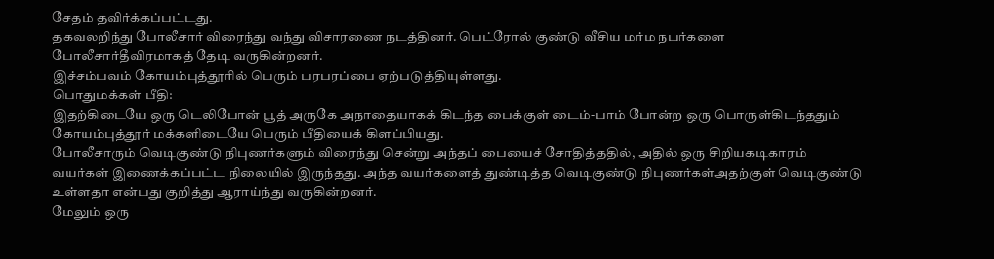சேதம் தவிர்க்கப்பட்டது.
தகவலறிந்து போலீசார் விரைந்து வந்து விசாரணை நடத்தினர். பெட்ரோல் குண்டு வீசிய மர்ம நபர்களை போலீசார்தீவிரமாகத் தேடி வருகின்றனர்.
இச்சம்பவம் கோயம்புத்தூரில் பெரும் பரபரப்பை ஏற்படுத்தியுள்ளது.
பொதுமக்கள் பீதி:
இதற்கிடையே ஒரு டெலிபோன் பூத் அருகே அநாதையாகக் கிடந்த பைக்குள் டைம்-பாம் போன்ற ஒரு பொருள்கிடந்ததும் கோயம்புத்தூர் மக்களிடையே பெரும் பீதியைக் கிளப்பியது.
போலீசாரும் வெடிகுண்டு நிபுணர்களும் விரைந்து சென்று அந்தப் பையைச் சோதித்ததில், அதில் ஒரு சிறியகடிகாரம் வயர்கள் இணைக்கப்பட்ட நிலையில் இருந்தது. அந்த வயர்களைத் துண்டித்த வெடிகுண்டு நிபுணர்கள்அதற்குள் வெடிகுண்டு உள்ளதா என்பது குறித்து ஆராய்ந்து வருகின்றனர்.
மேலும் ஒரு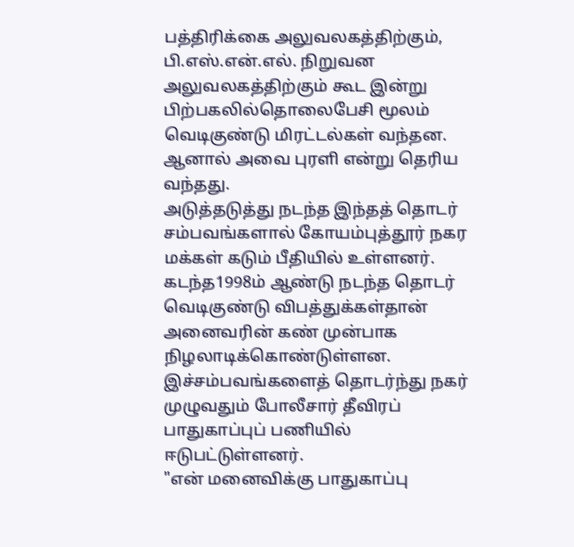பத்திரிக்கை அலுவலகத்திற்கும், பி.எஸ்.என்.எல். நிறுவன அலுவலகத்திற்கும் கூட இன்று பிற்பகலில்தொலைபேசி மூலம் வெடிகுண்டு மிரட்டல்கள் வந்தன. ஆனால் அவை புரளி என்று தெரிய வந்தது.
அடுத்தடுத்து நடந்த இந்தத் தொடர் சம்பவங்களால் கோயம்புத்தூர் நகர மக்கள் கடும் பீதியில் உள்ளனர். கடந்த1998ம் ஆண்டு நடந்த தொடர் வெடிகுண்டு விபத்துக்கள்தான் அனைவரின் கண் முன்பாக நிழலாடிக்கொண்டுள்ளன.
இச்சம்பவங்களைத் தொடர்ந்து நகர் முழுவதும் போலீசார் தீவிரப் பாதுகாப்புப் பணியில் ஈடுபட்டுள்ளனர்.
"என் மனைவிக்கு பாதுகாப்பு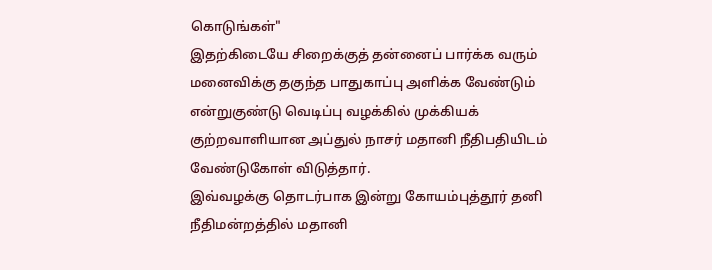கொடுங்கள்"
இதற்கிடையே சிறைக்குத் தன்னைப் பார்க்க வரும் மனைவிக்கு தகுந்த பாதுகாப்பு அளிக்க வேண்டும் என்றுகுண்டு வெடிப்பு வழக்கில் முக்கியக் குற்றவாளியான அப்துல் நாசர் மதானி நீதிபதியிடம் வேண்டுகோள் விடுத்தார்.
இவ்வழக்கு தொடர்பாக இன்று கோயம்புத்தூர் தனி நீதிமன்றத்தில் மதானி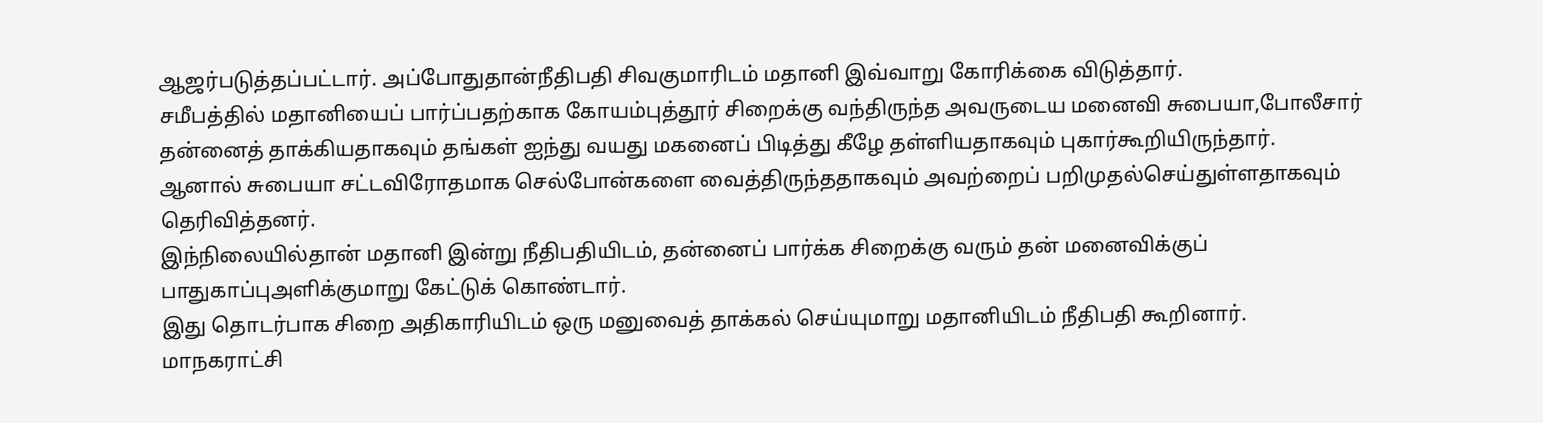ஆஜர்படுத்தப்பட்டார். அப்போதுதான்நீதிபதி சிவகுமாரிடம் மதானி இவ்வாறு கோரிக்கை விடுத்தார்.
சமீபத்தில் மதானியைப் பார்ப்பதற்காக கோயம்புத்தூர் சிறைக்கு வந்திருந்த அவருடைய மனைவி சுபையா,போலீசார் தன்னைத் தாக்கியதாகவும் தங்கள் ஐந்து வயது மகனைப் பிடித்து கீழே தள்ளியதாகவும் புகார்கூறியிருந்தார்.
ஆனால் சுபையா சட்டவிரோதமாக செல்போன்களை வைத்திருந்ததாகவும் அவற்றைப் பறிமுதல்செய்துள்ளதாகவும் தெரிவித்தனர்.
இந்நிலையில்தான் மதானி இன்று நீதிபதியிடம், தன்னைப் பார்க்க சிறைக்கு வரும் தன் மனைவிக்குப் பாதுகாப்புஅளிக்குமாறு கேட்டுக் கொண்டார்.
இது தொடர்பாக சிறை அதிகாரியிடம் ஒரு மனுவைத் தாக்கல் செய்யுமாறு மதானியிடம் நீதிபதி கூறினார்.
மாநகராட்சி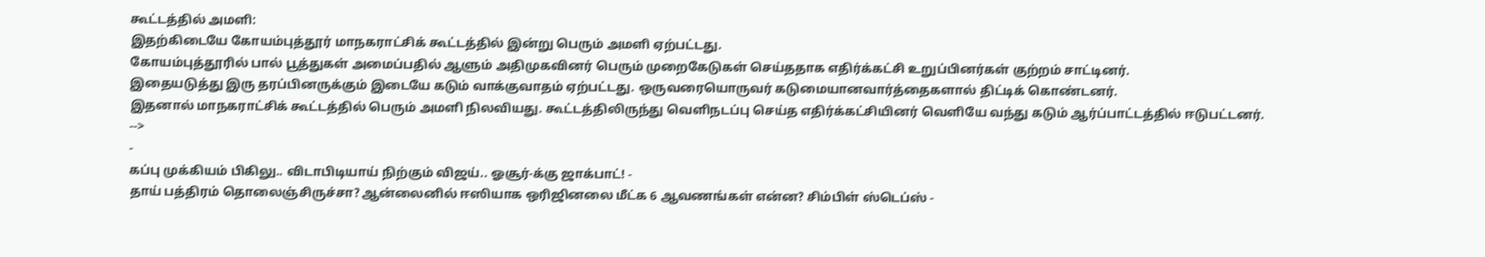கூட்டத்தில் அமளி:
இதற்கிடையே கோயம்புத்தூர் மாநகராட்சிக் கூட்டத்தில் இன்று பெரும் அமளி ஏற்பட்டது.
கோயம்புத்தூரில் பால் பூத்துகள் அமைப்பதில் ஆளும் அதிமுகவினர் பெரும் முறைகேடுகள் செய்ததாக எதிர்க்கட்சி உறுப்பினர்கள் குற்றம் சாட்டினர்.
இதையடுத்து இரு தரப்பினருக்கும் இடையே கடும் வாக்குவாதம் ஏற்பட்டது. ஒருவரையொருவர் கடுமையானவார்த்தைகளால் திட்டிக் கொண்டனர்.
இதனால் மாநகராட்சிக் கூட்டத்தில் பெரும் அமளி நிலவியது. கூட்டத்திலிருந்து வெளிநடப்பு செய்த எதிர்க்கட்சியினர் வெளியே வந்து கடும் ஆர்ப்பாட்டத்தில் ஈடுபட்டனர்.
-->
-
கப்பு முக்கியம் பிகிலு.. விடாபிடியாய் நிற்கும் விஜய்.. ஓசூர்-க்கு ஜாக்பாட்! -
தாய் பத்திரம் தொலைஞ்சிருச்சா? ஆன்லைனில் ஈஸியாக ஒரிஜினலை மீட்க 6 ஆவணங்கள் என்ன? சிம்பிள் ஸ்டெப்ஸ் -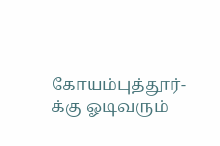கோயம்புத்தூர்-க்கு ஓடிவரும்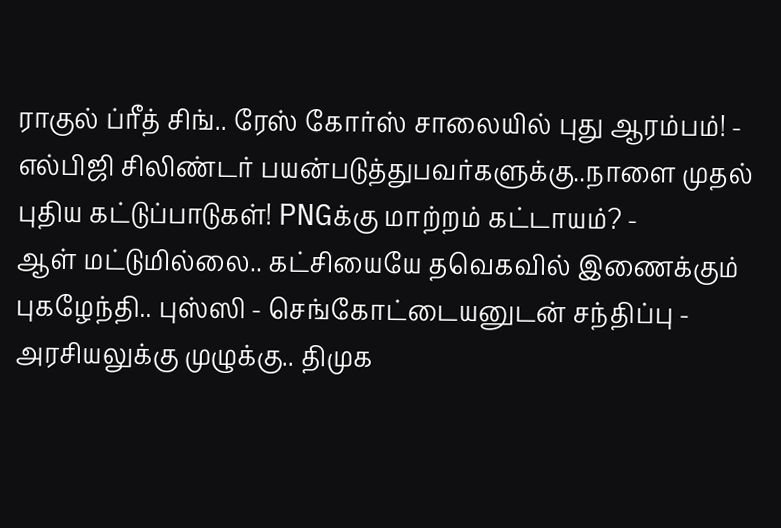ராகுல் ப்ரீத் சிங்.. ரேஸ் கோர்ஸ் சாலையில் புது ஆரம்பம்! -
எல்பிஜி சிலிண்டர் பயன்படுத்துபவர்களுக்கு..நாளை முதல் புதிய கட்டுப்பாடுகள்! PNGக்கு மாற்றம் கட்டாயம்? -
ஆள் மட்டுமில்லை.. கட்சியையே தவெகவில் இணைக்கும் புகழேந்தி.. புஸ்ஸி - செங்கோட்டையனுடன் சந்திப்பு -
அரசியலுக்கு முழுக்கு.. திமுக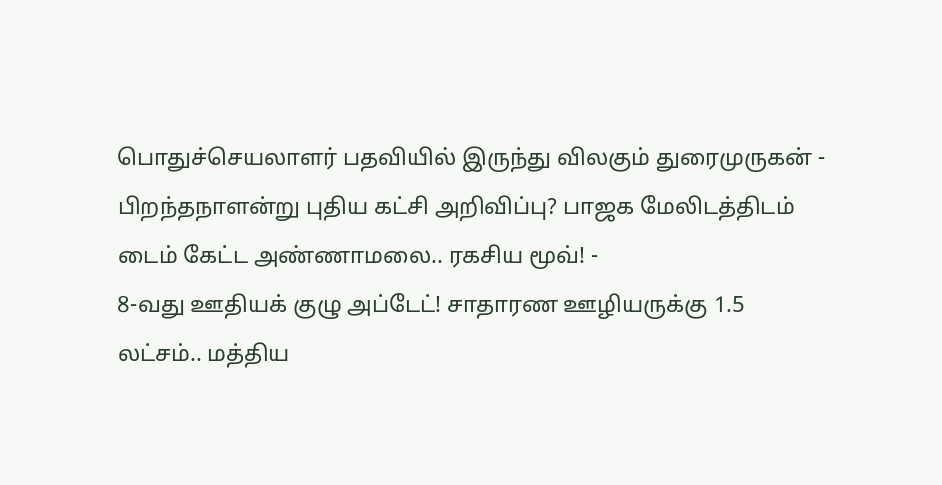பொதுச்செயலாளர் பதவியில் இருந்து விலகும் துரைமுருகன் -
பிறந்தநாளன்று புதிய கட்சி அறிவிப்பு? பாஜக மேலிடத்திடம் டைம் கேட்ட அண்ணாமலை.. ரகசிய மூவ்! -
8-வது ஊதியக் குழு அப்டேட்! சாதாரண ஊழியருக்கு 1.5 லட்சம்.. மத்திய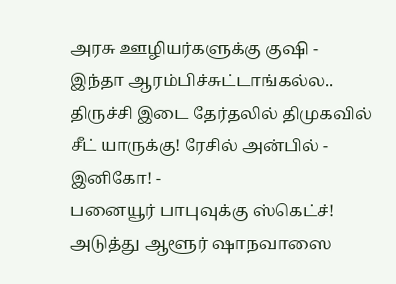அரசு ஊழியர்களுக்கு குஷி -
இந்தா ஆரம்பிச்சுட்டாங்கல்ல.. திருச்சி இடை தேர்தலில் திமுகவில் சீட் யாருக்கு! ரேசில் அன்பில் - இனிகோ! -
பனையூர் பாபுவுக்கு ஸ்கெட்ச்! அடுத்து ஆளூர் ஷாநவாஸை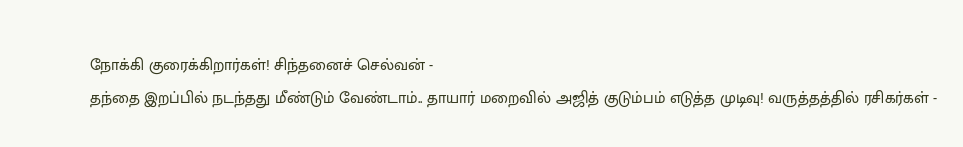நோக்கி குரைக்கிறார்கள்! சிந்தனைச் செல்வன் -
தந்தை இறப்பில் நடந்தது மீண்டும் வேண்டாம்.. தாயார் மறைவில் அஜித் குடும்பம் எடுத்த முடிவு! வருத்தத்தில் ரசிகர்கள் -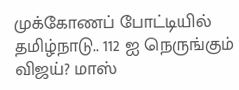முக்கோணப் போட்டியில் தமிழ்நாடு.. 112 ஐ நெருங்கும் விஜய்? மாஸ்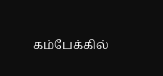கம்பேக்கில்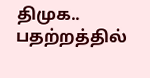திமுக.. பதற்றத்தில்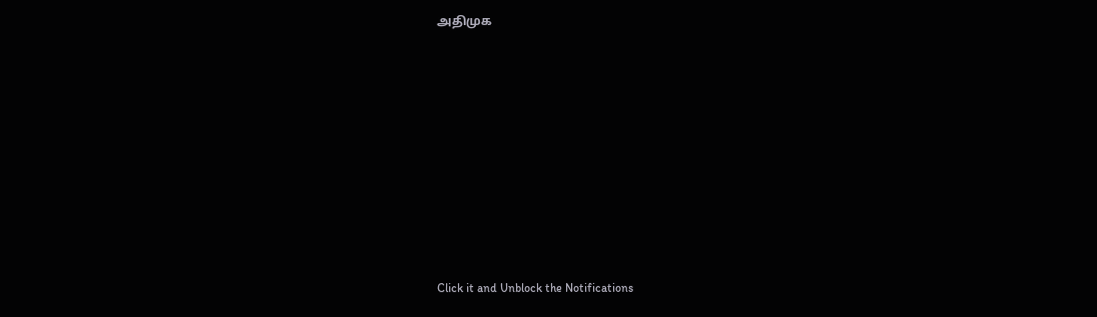அதிமுக












Click it and Unblock the Notifications